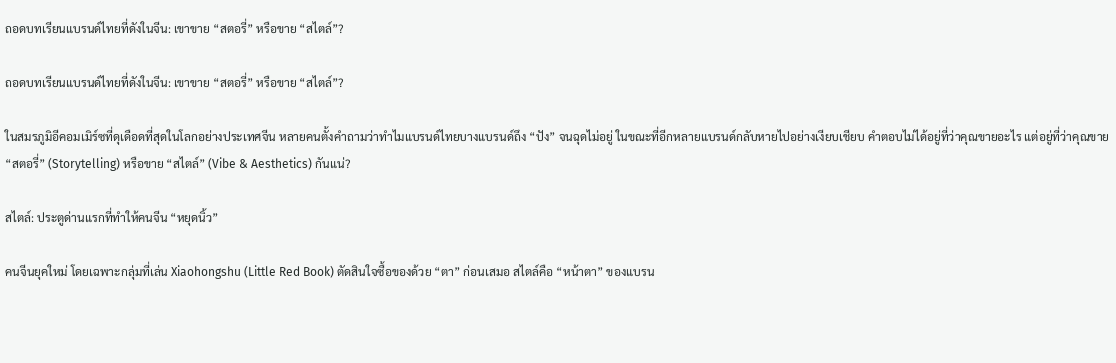ถอดบทเรียนแบรนด์ไทยที่ดังในจีน: เขาขาย “สตอรี่” หรือขาย “สไตล์”?

ถอดบทเรียนแบรนด์ไทยที่ดังในจีน: เขาขาย “สตอรี่” หรือขาย “สไตล์”?

ในสมรภูมิอีคอมเมิร์ซที่ดุเดือดที่สุดในโลกอย่างประเทศจีน หลายคนตั้งคำถามว่าทำไมแบรนด์ไทยบางแบรนด์ถึง “ปัง” จนฉุดไม่อยู่ ในขณะที่อีกหลายแบรนด์กลับหายไปอย่างเงียบเชียบ คำตอบไม่ได้อยู่ที่ว่าคุณขายอะไร แต่อยู่ที่ว่าคุณขาย “สตอรี่” (Storytelling) หรือขาย “สไตล์” (Vibe & Aesthetics) กันแน่?

สไตล์: ประตูด่านแรกที่ทำให้คนจีน “หยุดนิ้ว”

คนจีนยุคใหม่ โดยเฉพาะกลุ่มที่เล่น Xiaohongshu (Little Red Book) ตัดสินใจซื้อของด้วย “ตา” ก่อนเสมอ สไตล์คือ “หน้าตา” ของแบรน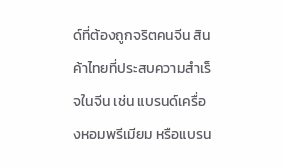ด์ที่ต้องถูกจริตคนจีน สินค้าไทยที่ประสบความสำเร็จในจีน เช่น แบรนด์เครื่องหอมพรีเมียม หรือแบรน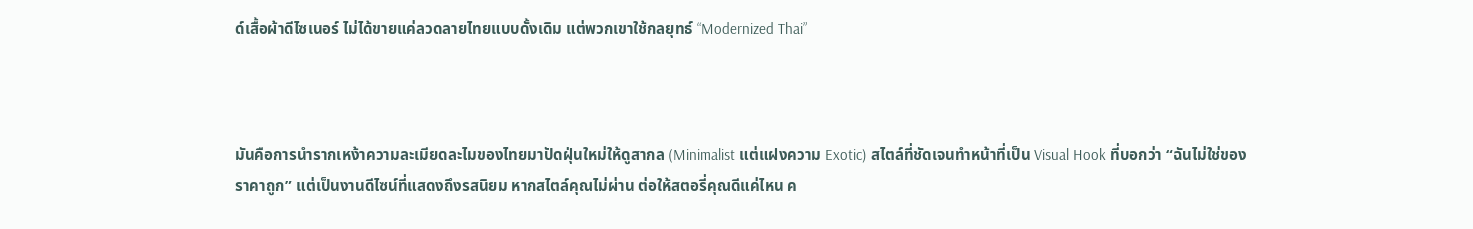ด์เสื้อผ้าดีไซเนอร์ ไม่ได้ขายแค่ลวดลายไทยแบบดั้งเดิม แต่พวกเขาใช้กลยุทธ์ “Modernized Thai”



มันคือการนำรากเหง้าความละเมียดละไมของไทยมาปัดฝุ่นใหม่ให้ดูสากล (Minimalist แต่แฝงความ Exotic) สไตล์ที่ชัดเจนทำหน้าที่เป็น Visual Hook ที่บอกว่า “ฉันไม่ใช่ของราคาถูก” แต่เป็นงานดีไซน์ที่แสดงถึงรสนิยม หากสไตล์คุณไม่ผ่าน ต่อให้สตอรี่คุณดีแค่ไหน ค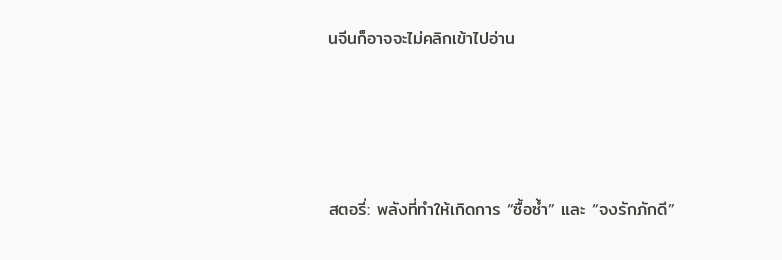นจีนก็อาจจะไม่คลิกเข้าไปอ่าน





สตอรี่: พลังที่ทำให้เกิดการ “ซื้อซ้ำ” และ “จงรักภักดี”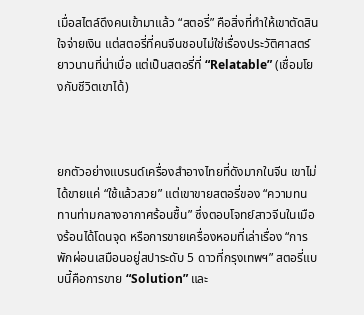เมื่อสไตล์ดึงคนเข้ามาแล้ว “สตอรี่” คือสิ่งที่ทำให้เขาตัดสินใจจ่ายเงิน แต่สตอรี่ที่คนจีนชอบไม่ใช่เรื่องประวัติศาสตร์ยาวนานที่น่าเบื่อ แต่เป็นสตอรี่ที่ “Relatable” (เชื่อมโยงกับชีวิตเขาได้)



ยกตัวอย่างแบรนด์เครื่องสำอางไทยที่ดังมากในจีน เขาไม่ได้ขายแค่ “ใช้แล้วสวย” แต่เขาขายสตอรี่ของ “ความทนทานท่ามกลางอากาศร้อนชื้น” ซึ่งตอบโจทย์สาวจีนในเมืองร้อนได้โดนจุด หรือการขายเครื่องหอมที่เล่าเรื่อง “การพักผ่อนเสมือนอยู่สปาระดับ 5 ดาวที่กรุงเทพฯ” สตอรี่แบบนี้คือการขาย “Solution” และ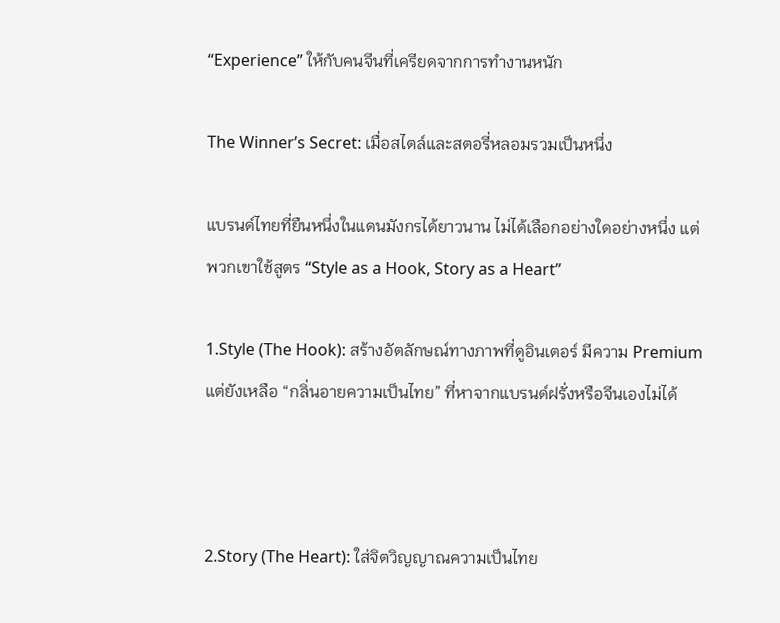“Experience” ให้กับคนจีนที่เครียดจากการทำงานหนัก

The Winner’s Secret: เมื่อสไตล์และสตอรี่หลอมรวมเป็นหนึ่ง

แบรนด์ไทยที่ยืนหนึ่งในแดนมังกรได้ยาวนาน ไม่ได้เลือกอย่างใดอย่างหนึ่ง แต่พวกเขาใช้สูตร “Style as a Hook, Story as a Heart”

1.Style (The Hook): สร้างอัตลักษณ์ทางภาพที่ดูอินเตอร์ มีความ Premium แต่ยังเหลือ “กลิ่นอายความเป็นไทย” ที่หาจากแบรนด์ฝรั่งหรือจีนเองไม่ได้



2.Story (The Heart): ใส่จิตวิญญาณความเป็นไทย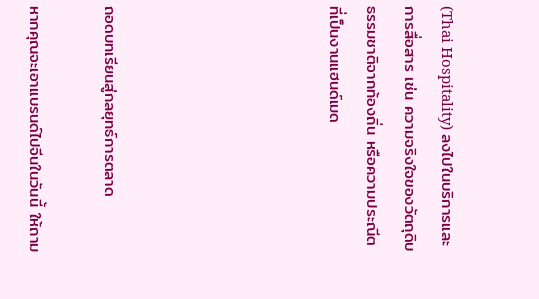(Thai Hospitality) ลงไปในบริการและการสื่อสาร เช่น ความจริงใจของวัตถุดิบธรรมชาติจากท้องถิ่น หรือความประณีตที่เป็นงานแฮนด์เมด





ถอดบทเรียนสู่กลยุทธ์การตลาด

หากคุณจะเอาแบรนด์ไปจีนในวันนี้ ให้ถาม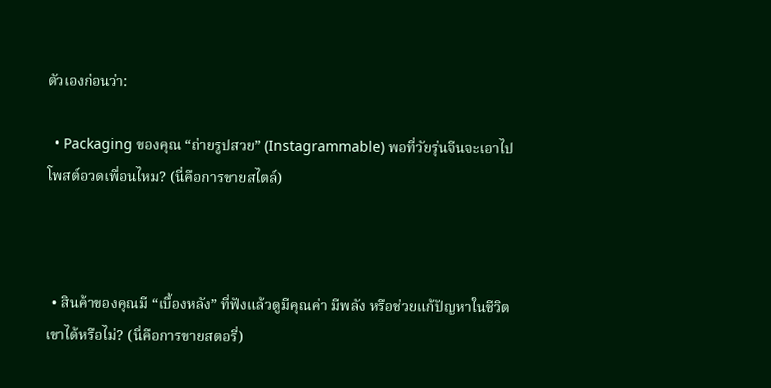ตัวเองก่อนว่า:

  • Packaging ของคุณ “ถ่ายรูปสวย” (Instagrammable) พอที่วัยรุ่นจีนจะเอาไปโพสต์อวดเพื่อนไหม? (นี่คือการขายสไตล์)



  • สินค้าของคุณมี “เบื้องหลัง” ที่ฟังแล้วดูมีคุณค่า มีพลัง หรือช่วยแก้ปัญหาในชีวิตเขาได้หรือไม่? (นี่คือการขายสตอรี่)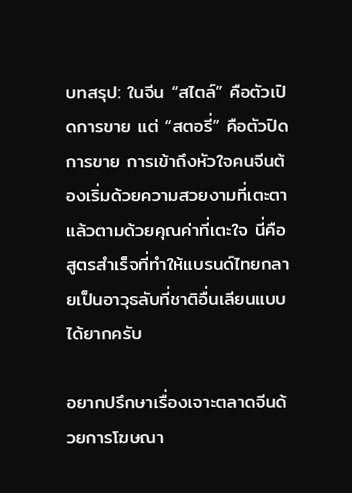บทสรุป: ในจีน “สไตล์” คือตัวเปิดการขาย แต่ “สตอรี่” คือตัวปิดการขาย การเข้าถึงหัวใจคนจีนต้องเริ่มด้วยความสวยงามที่เตะตา แล้วตามด้วยคุณค่าที่เตะใจ นี่คือสูตรสำเร็จที่ทำให้แบรนด์ไทยกลายเป็นอาวุธลับที่ชาติอื่นเลียนแบบได้ยากครับ

อยากปรึกษาเรื่องเจาะตลาดจีนด้วยการโฆษณา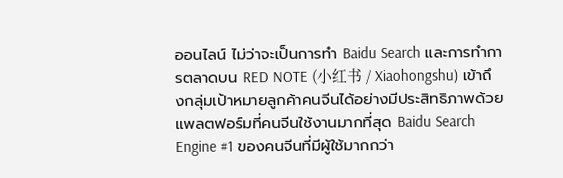ออนไลน์ ไม่ว่าจะเป็นการทำ Baidu Search และการทำการตลาดบน RED NOTE (小红书 / Xiaohongshu) เข้าถึงกลุ่มเป้าหมายลูกค้าคนจีนได้อย่างมีประสิทธิภาพด้วยแพลตฟอร์มที่คนจีนใช้งานมากที่สุด Baidu Search Engine #1 ของคนจีนที่มีผู้ใช้มากกว่า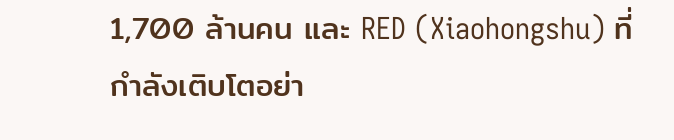1,700 ล้านคน และ RED (Xiaohongshu) ที่กำลังเติบโตอย่า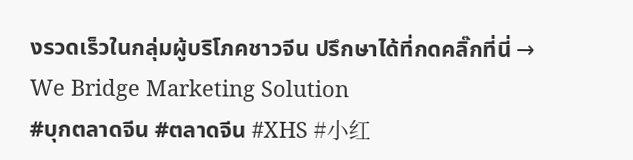งรวดเร็วในกลุ่มผู้บริโภคชาวจีน ปรึกษาได้ที่กดคลิ๊กที่นี่ → We Bridge Marketing Solution
#บุกตลาดจีน #ตลาดจีน #XHS #小红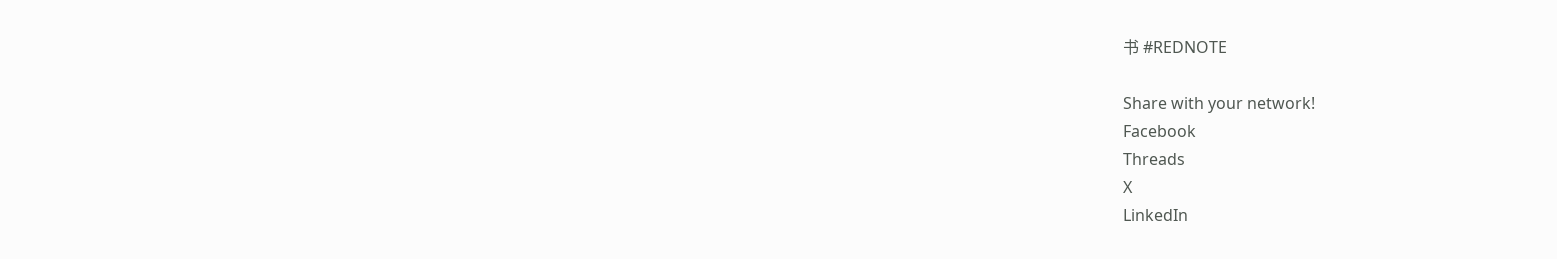书 #REDNOTE

Share with your network!
Facebook
Threads
X
LinkedIn